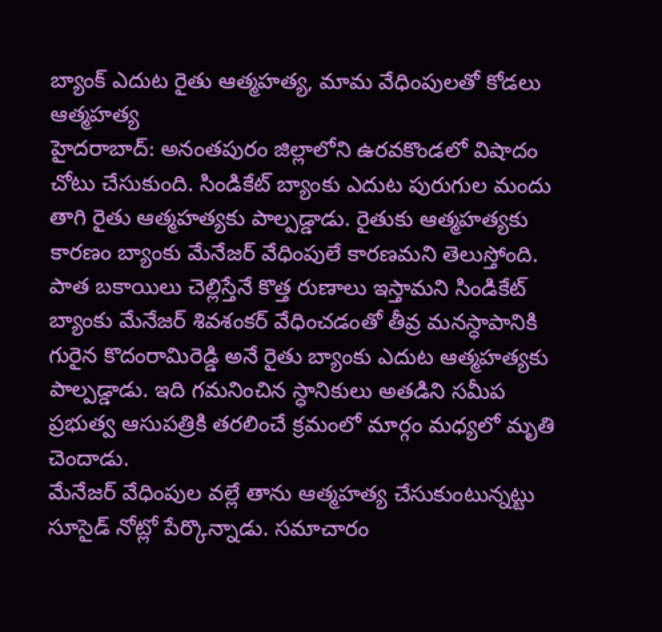బ్యాంక్ ఎదుట రైతు ఆత్మహత్య, మామ వేధింపులతో కోడలు ఆత్మహత్య
హైదరాబాద్: అనంతపురం జిల్లాలోని ఉరవకొండలో విషాదం చోటు చేసుకుంది. సిండికేట్ బ్యాంకు ఎదుట పురుగుల మందు తాగి రైతు ఆత్మహత్యకు పాల్పడ్డాడు. రైతుకు ఆత్మహత్యకు కారణం బ్యాంకు మేనేజర్ వేధింపులే కారణమని తెలుస్తోంది.
పాత బకాయిలు చెల్లిస్తేనే కొత్త రుణాలు ఇస్తామని సిండికేట్ బ్యాంకు మేనేజర్ శివశంకర్ వేధించడంతో తీవ్ర మనస్ధాపానికి గురైన కొదంరామిరెడ్డి అనే రైతు బ్యాంకు ఎదుట ఆత్మహత్యకు పాల్పడ్డాడు. ఇది గమనించిన స్ధానికులు అతడిని సమీప ప్రభుత్వ ఆసుపత్రికి తరలించే క్రమంలో మార్గం మధ్యలో మృతి చెందాడు.
మేనేజర్ వేధింపుల వల్లే తాను ఆత్మహత్య చేసుకుంటున్నట్టు సూసైడ్ నోట్లో పేర్కొన్నాడు. సమాచారం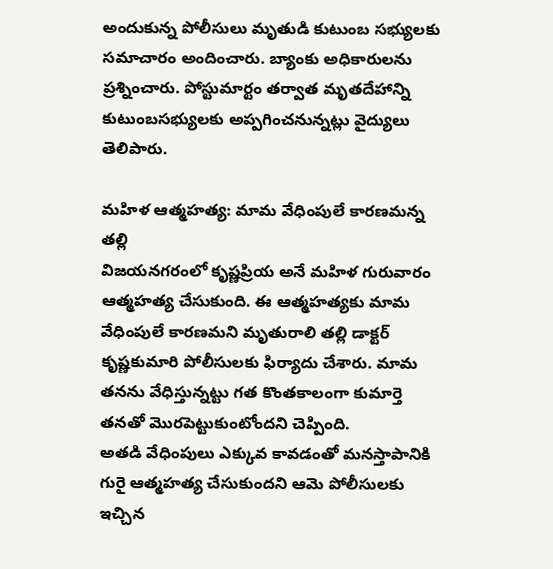అందుకున్న పోలీసులు మృతుడి కుటుంబ సభ్యులకు సమాచారం అందించారు. బ్యాంకు అధికారులను ప్రశ్నించారు. పోస్టుమార్టం తర్వాత మృతదేహాన్ని కుటుంబసభ్యులకు అప్పగించనున్నట్లు వైద్యులు తెలిపారు.

మహిళ ఆత్మహత్య: మామ వేధింపులే కారణమన్న తల్లి
విజయనగరంలో కృష్ణప్రియ అనే మహిళ గురువారం ఆత్మహత్య చేసుకుంది. ఈ ఆత్మహత్యకు మామ వేధింపులే కారణమని మృతురాలి తల్లి డాక్టర్ కృష్ణకుమారి పోలీసులకు ఫిర్యాదు చేశారు. మామ తనను వేధిస్తున్నట్టు గత కొంతకాలంగా కుమార్తె తనతో మొరపెట్టుకుంటోందని చెప్పింది.
అతడి వేధింపులు ఎక్కువ కావడంతో మనస్తాపానికి గురై ఆత్మహత్య చేసుకుందని ఆమె పోలీసులకు ఇచ్చిన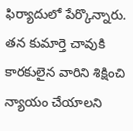ఫిర్యాదులో పేర్కొన్నారు. తన కుమార్తె చావుకి కారకులైన వారిని శిక్షించి న్యాయం చేయాలని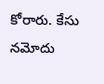కోరారు. కేసు నమోదు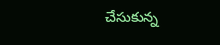చేసుకున్న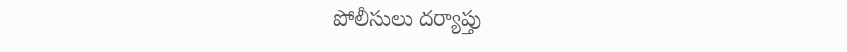పోలీసులు దర్యాప్తు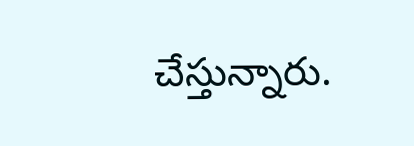చేస్తున్నారు.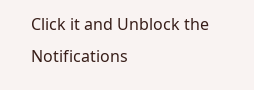Click it and Unblock the Notifications